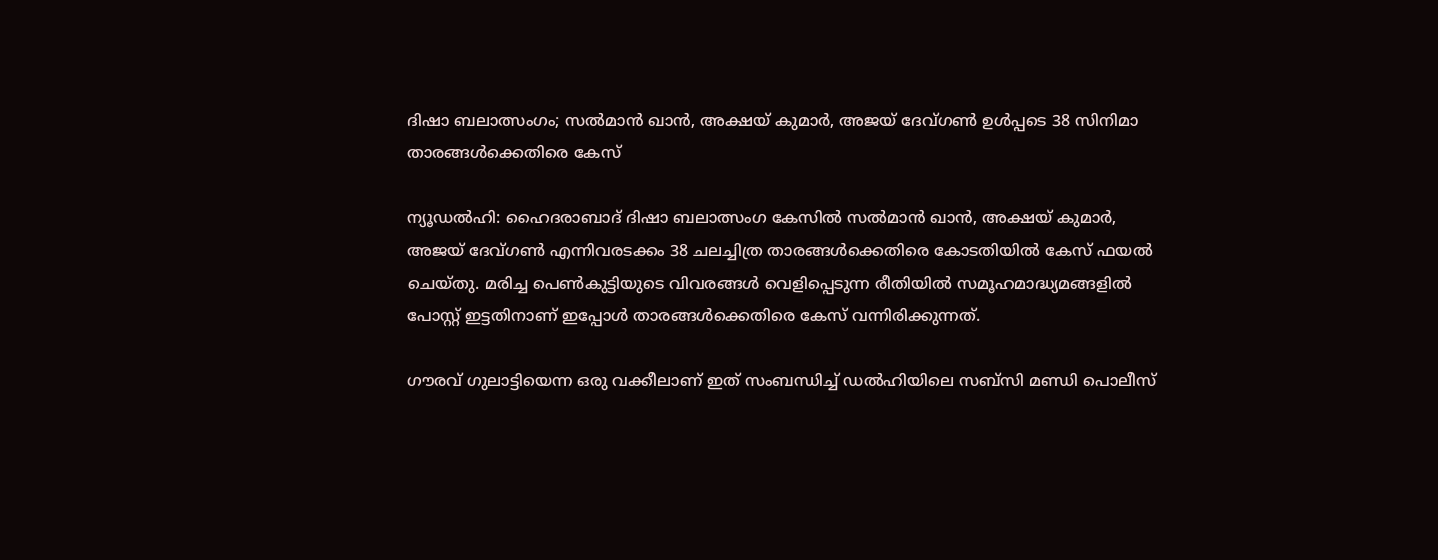ദിഷാ ബലാത്സംഗം; സല്‍മാന്‍ ഖാന്‍, അക്ഷയ് കുമാര്‍, അജയ് ദേവ്ഗണ്‍ ഉള്‍പ്പടെ 38 സിനിമാ താരങ്ങള്‍ക്കെതിരെ കേസ്

ന്യൂഡല്‍ഹി: ഹൈദരാബാദ് ദിഷാ ബലാത്സംഗ കേസില്‍ സല്‍മാന്‍ ഖാന്‍, അക്ഷയ് കുമാര്‍, അജയ് ദേവ്ഗണ്‍ എന്നിവരടക്കം 38 ചലച്ചിത്ര താരങ്ങള്‍ക്കെതിരെ കോടതിയില്‍ കേസ് ഫയല്‍ ചെയ്തു. മരിച്ച പെണ്‍കുട്ടിയുടെ വിവരങ്ങള്‍ വെളിപ്പെടുന്ന രീതിയില്‍ സമൂഹമാദ്ധ്യമങ്ങളില്‍ പോസ്റ്റ് ഇട്ടതിനാണ് ഇപ്പോള്‍ താരങ്ങള്‍ക്കെതിരെ കേസ് വന്നിരിക്കുന്നത്.

ഗൗരവ് ഗുലാട്ടിയെന്ന ഒരു വക്കീലാണ് ഇത് സംബന്ധിച്ച് ഡല്‍ഹിയിലെ സബ്‌സി മണ്ഡി പൊലീസ്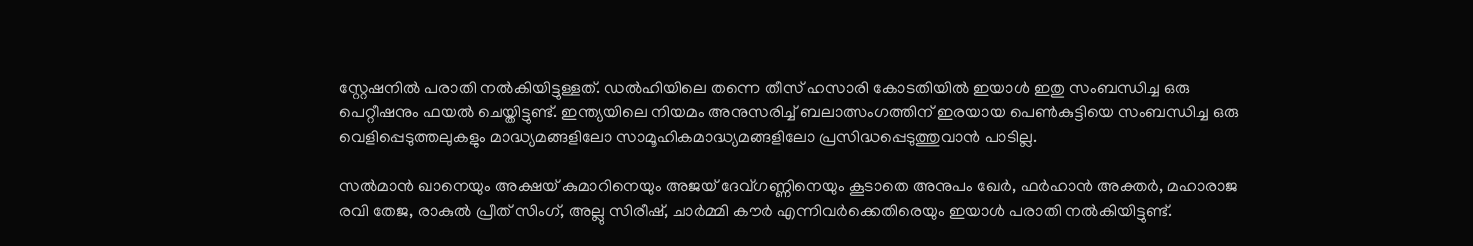സ്റ്റേഷനില്‍ പരാതി നല്‍കിയിട്ടുള്ളത്. ഡല്‍ഹിയിലെ തന്നെ തീസ് ഹസാരി കോടതിയില്‍ ഇയാള്‍ ഇതു സംബന്ധിച്ച ഒരു പെറ്റീഷനും ഫയല്‍ ചെയ്തിട്ടുണ്ട്. ഇന്ത്യയിലെ നിയമം അനുസരിച്ച് ബലാത്സംഗത്തിന് ഇരയായ പെണ്‍കുട്ടിയെ സംബന്ധിച്ച ഒരു വെളിപ്പെടുത്തലുകളും മാദ്ധ്യമങ്ങളിലോ സാമൂഹികമാദ്ധ്യമങ്ങളിലോ പ്രസിദ്ധപ്പെടുത്തുവാന്‍ പാടില്ല.

സല്‍മാന്‍ ഖാനെയും അക്ഷയ് കുമാറിനെയും അജയ് ദേവ്ഗണ്ണിനെയും കൂടാതെ അനുപം ഖേര്‍, ഫര്‍ഹാന്‍ അക്തര്‍, മഹാരാജ രവി തേജ, രാകുല്‍ പ്രീത് സിംഗ്, അല്ലു സിരീഷ്, ചാര്‍മ്മി കൗര്‍ എന്നിവര്‍ക്കെതിരെയും ഇയാള്‍ പരാതി നല്‍കിയിട്ടുണ്ട്.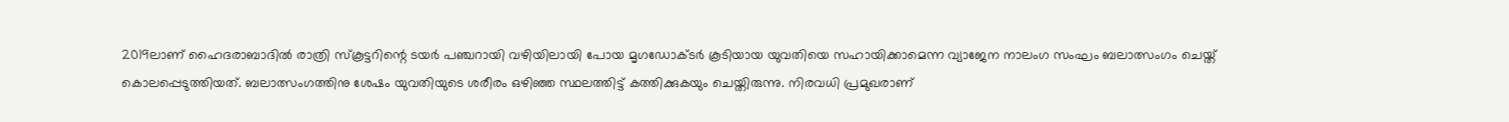2019ലാണ് ഹൈദരാബാദില്‍ രാത്രി സ്‌കൂട്ടറിന്റെ ടയര്‍ പഞ്ചറായി വഴിയിലായി പോയ മൃഗഡോക്ടര്‍ കൂടിയായ യുവതിയെ സഹായിക്കാമെന്ന വ്യാജേന നാലംഗ സംഘം ബലാത്സംഗം ചെയ്ത് കൊലപ്പെടുത്തിയത്. ബലാത്സംഗത്തിനു ശേഷം യുവതിയുടെ ശരീരം ഒഴിഞ്ഞ സ്ഥലത്തിട്ട് കത്തിക്കുകയും ചെയ്തിരുന്നു. നിരവധി പ്രമുഖരാണ്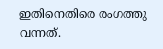ഇതിനെതിരെ രംഗത്തു വന്നത്.